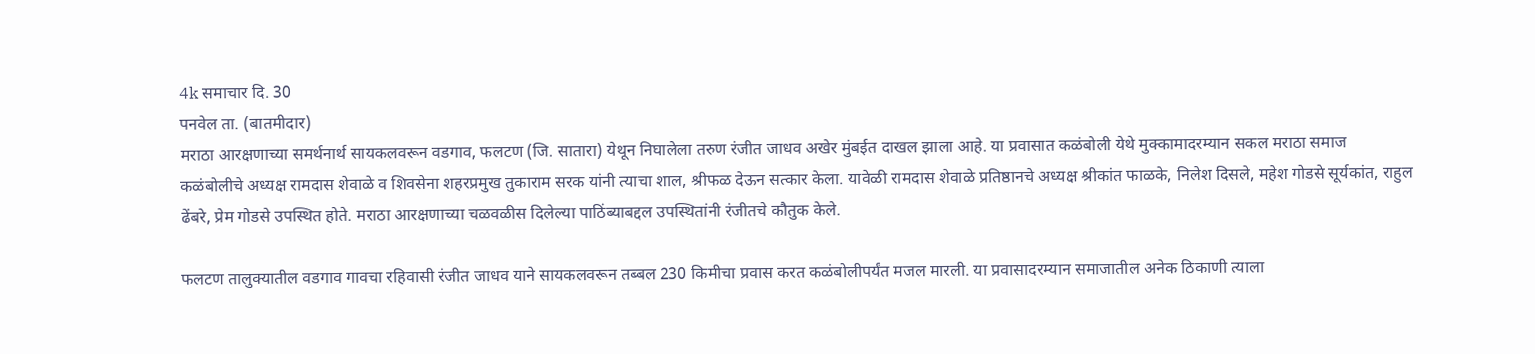4k समाचार दि. 30
पनवेल ता. (बातमीदार)
मराठा आरक्षणाच्या समर्थनार्थ सायकलवरून वडगाव, फलटण (जि. सातारा) येथून निघालेला तरुण रंजीत जाधव अखेर मुंबईत दाखल झाला आहे. या प्रवासात कळंबोली येथे मुक्कामादरम्यान सकल मराठा समाज कळंबोलीचे अध्यक्ष रामदास शेवाळे व शिवसेना शहरप्रमुख तुकाराम सरक यांनी त्याचा शाल, श्रीफळ देऊन सत्कार केला. यावेळी रामदास शेवाळे प्रतिष्ठानचे अध्यक्ष श्रीकांत फाळके, निलेश दिसले, महेश गोडसे सूर्यकांत, राहुल ढेंबरे, प्रेम गोडसे उपस्थित होते. मराठा आरक्षणाच्या चळवळीस दिलेल्या पाठिंब्याबद्दल उपस्थितांनी रंजीतचे कौतुक केले.

फलटण तालुक्यातील वडगाव गावचा रहिवासी रंजीत जाधव याने सायकलवरून तब्बल 230 किमीचा प्रवास करत कळंबोलीपर्यंत मजल मारली. या प्रवासादरम्यान समाजातील अनेक ठिकाणी त्याला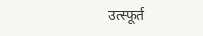उत्स्फूर्त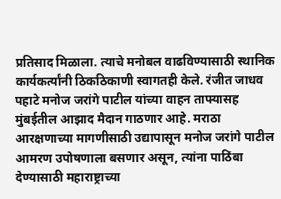प्रतिसाद मिळाला. त्याचे मनोबल वाढविण्यासाठी स्थानिक कार्यकर्त्यांनी ठिकठिकाणी स्वागतही केले. रंजीत जाधव पहाटे मनोज जरांगे पाटील यांच्या वाहन ताफ्यासह मुंबईतील आझाद मैदान गाठणार आहे. मराठा आरक्षणाच्या मागणीसाठी उद्यापासून मनोज जरांगे पाटील आमरण उपोषणाला बसणार असून, त्यांना पाठिंबा देण्यासाठी महाराष्ट्राच्या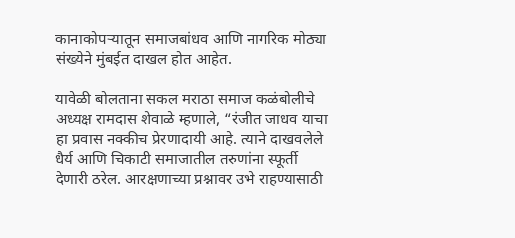कानाकोपऱ्यातून समाजबांधव आणि नागरिक मोठ्या संख्येने मुंबईत दाखल होत आहेत.

यावेळी बोलताना सकल मराठा समाज कळंबोलीचे अध्यक्ष रामदास शेवाळे म्हणाले, “रंजीत जाधव याचा हा प्रवास नक्कीच प्रेरणादायी आहे. त्याने दाखवलेले धैर्य आणि चिकाटी समाजातील तरुणांना स्फूर्ती देणारी ठरेल. आरक्षणाच्या प्रश्नावर उभे राहण्यासाठी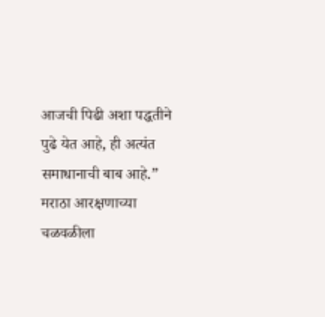आजची पिढी अशा पद्धतीने पुढे येत आहे, ही अत्यंत समाधानाची बाब आहे.” मराठा आरक्षणाच्या चळवळीला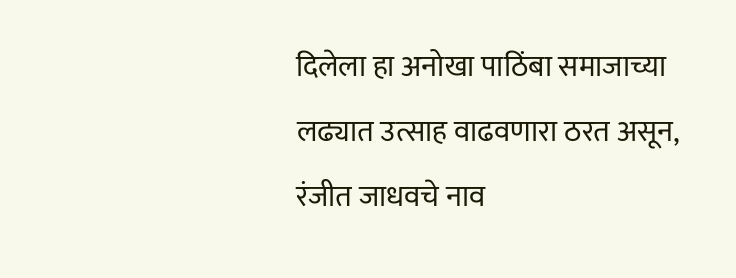दिलेला हा अनोखा पाठिंबा समाजाच्या लढ्यात उत्साह वाढवणारा ठरत असून, रंजीत जाधवचे नाव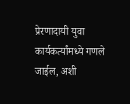प्रेरणादायी युवा कार्यकर्त्यांमध्ये गणले जाईल, अशी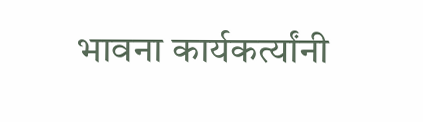भावना कार्यकर्त्यांनी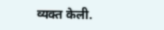व्यक्त केली.